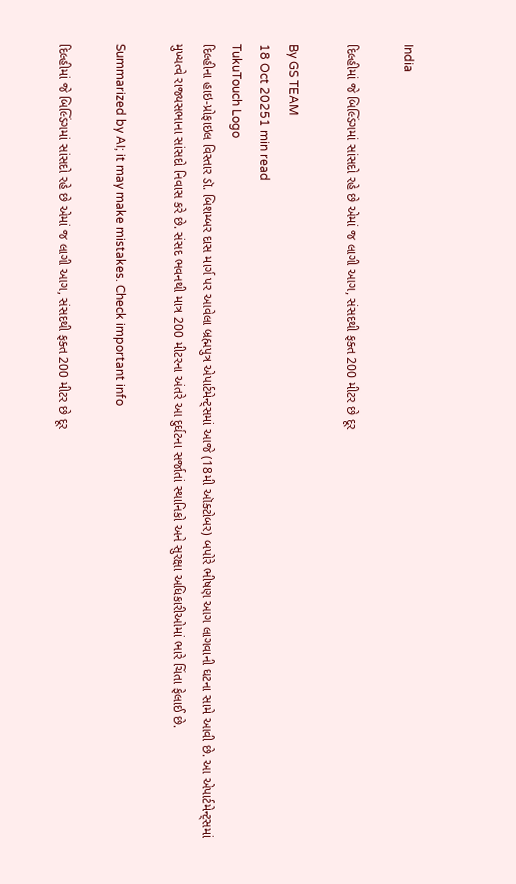India

દિલ્હીમાં જે બિલ્ડિંગમાં સાંસદો રહે છે એમાં જ લાગી આગ, સંસદથી ફક્ત 200 મીટર છે દૂર

By GS TEAM
18 Oct 20251 min read
TukuTouch Logo
દિલ્હીના હાઇ-પ્રોફાઇલ વિસ્તાર ડૉ. બિશમ્બર દાસ માર્ગ પર આવેલા બ્રહ્મપુત્ર એપાર્ટમેન્ટ્સમાં આજે (18મી ઑક્ટોબર) બપોરે ભીષણ આગ લાગવાની ઘટના સામે આવી છે. આ એપાર્ટમેન્ટ્સમાં મુખ્યત્વે રાજ્યસભાના સાંસદો નિવાસ કરે છે. સંસદ ભવનથી માત્ર 200 મીટરના અંતરે આ દુર્ઘટના સર્જાતાં સ્થાનિકો અને સુરક્ષા અધિકારીઓમાં ભારે ચિંતા ફેલાઈ છે.

Summarized by AI; it may make mistakes. Check important info

દિલ્હીમાં જે બિલ્ડિંગમાં સાંસદો રહે છે એમાં જ લાગી આગ, સંસદથી ફક્ત 200 મીટર છે દૂર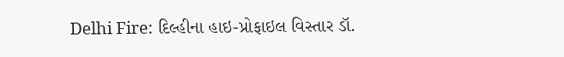Delhi Fire: દિલ્હીના હાઇ-પ્રોફાઇલ વિસ્તાર ડૉ.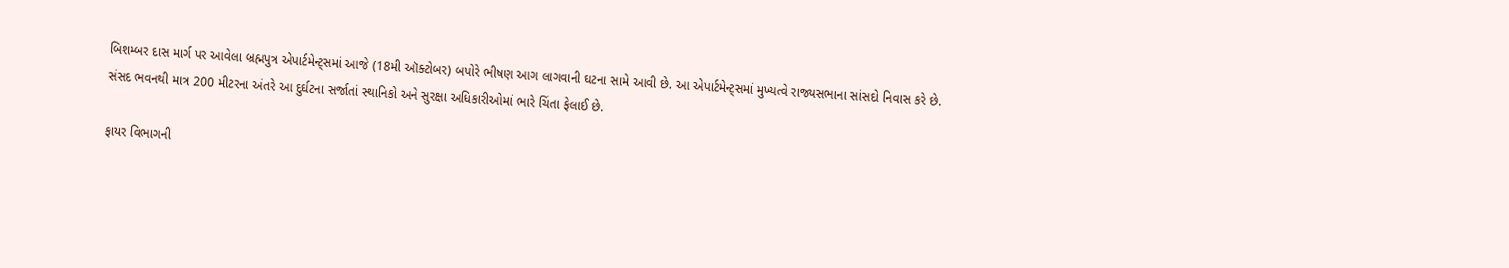બિશમ્બર દાસ માર્ગ પર આવેલા બ્રહ્મપુત્ર એપાર્ટમેન્ટ્સમાં આજે (18મી ઑક્ટોબર) બપોરે ભીષણ આગ લાગવાની ઘટના સામે આવી છે. આ એપાર્ટમેન્ટ્સમાં મુખ્યત્વે રાજ્યસભાના સાંસદો નિવાસ કરે છે. સંસદ ભવનથી માત્ર 200 મીટરના અંતરે આ દુર્ઘટના સર્જાતાં સ્થાનિકો અને સુરક્ષા અધિકારીઓમાં ભારે ચિંતા ફેલાઈ છે.

ફાયર વિભાગની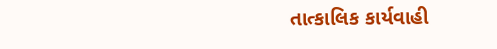તાત્કાલિક કાર્યવાહી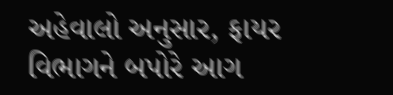અહેવાલો અનુસાર, ફાયર વિભાગને બપોરે આગ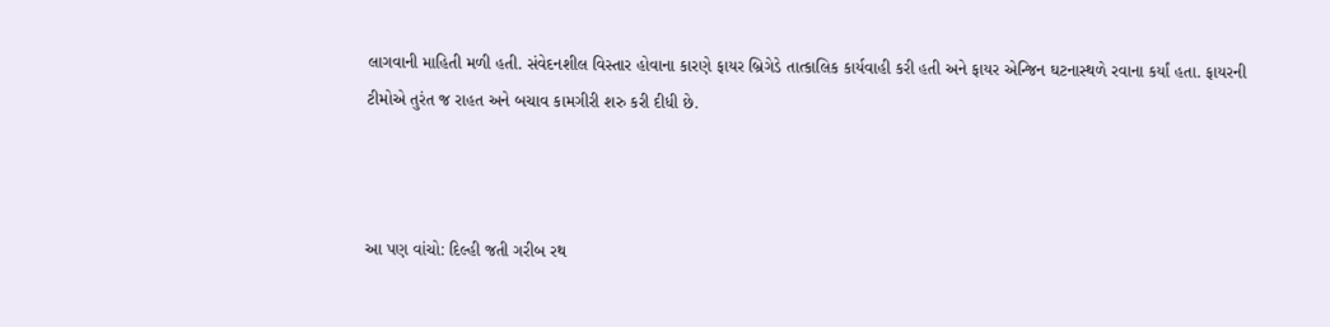લાગવાની માહિતી મળી હતી. સંવેદનશીલ વિસ્તાર હોવાના કારણે ફાયર બ્રિગેડે તાત્કાલિક કાર્યવાહી કરી હતી અને ફાયર એન્જિન ઘટનાસ્થળે રવાના કર્યાં હતા. ફાયરની ટીમોએ તુરંત જ રાહત અને બચાવ કામગીરી શરુ કરી દીધી છે.



આ પણ વાંચો: દિલ્હી જતી ગરીબ રથ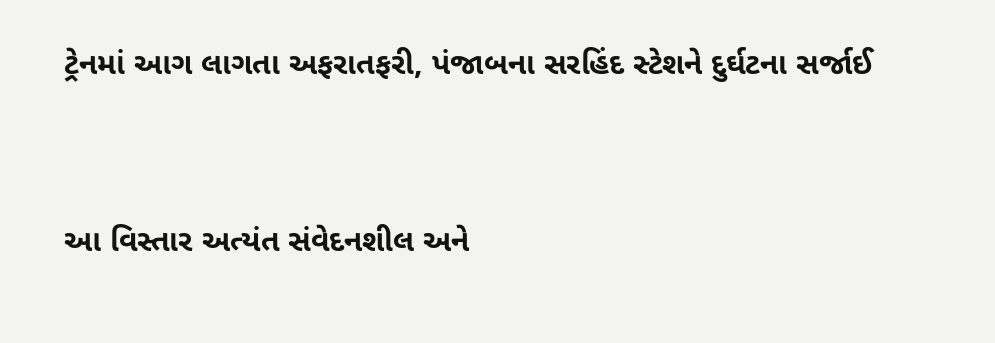ટ્રેનમાં આગ લાગતા અફરાતફરી, પંજાબના સરહિંદ સ્ટેશને દુર્ઘટના સર્જાઈ


આ વિસ્તાર અત્યંત સંવેદનશીલ અને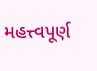મહત્ત્વપૂર્ણ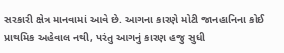સરકારી ક્ષેત્ર માનવામાં આવે છે. આગના કારણે મોટી જાનહાનિના કોઈ પ્રાથમિક અહેવાલ નથી, પરંતુ આગનું કારણ હજુ સુધી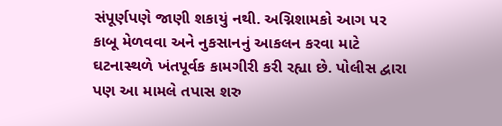સંપૂર્ણપણે જાણી શકાયું નથી. અગ્નિશામકો આગ પર કાબૂ મેળવવા અને નુકસાનનું આકલન કરવા માટે ઘટનાસ્થળે ખંતપૂર્વક કામગીરી કરી રહ્યા છે. પોલીસ દ્વારા પણ આ મામલે તપાસ શરુ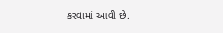કરવામાં આવી છે.